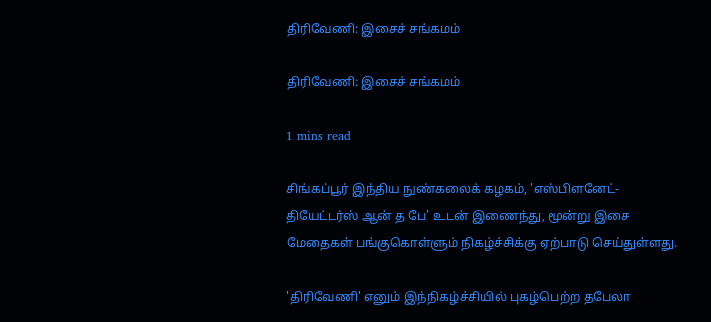திரிவேணி: இசைச் சங்கமம்

திரிவேணி: இசைச் சங்கமம்

1 mins read

சிங்கப்பூர் இந்திய நுண்கலைக் கழகம், 'எஸ்பிளனேட்-தியேட்டர்ஸ் ஆன் த பே' உடன் இணைந்து, மூன்று இசை மேதைகள் பங்குகொள்ளும் நிகழ்ச்சிக்கு ஏற்பாடு செய்துள்ளது.

'திரிவேணி' எனும் இந்நிகழ்ச்சியில் புகழ்பெற்ற தபேலா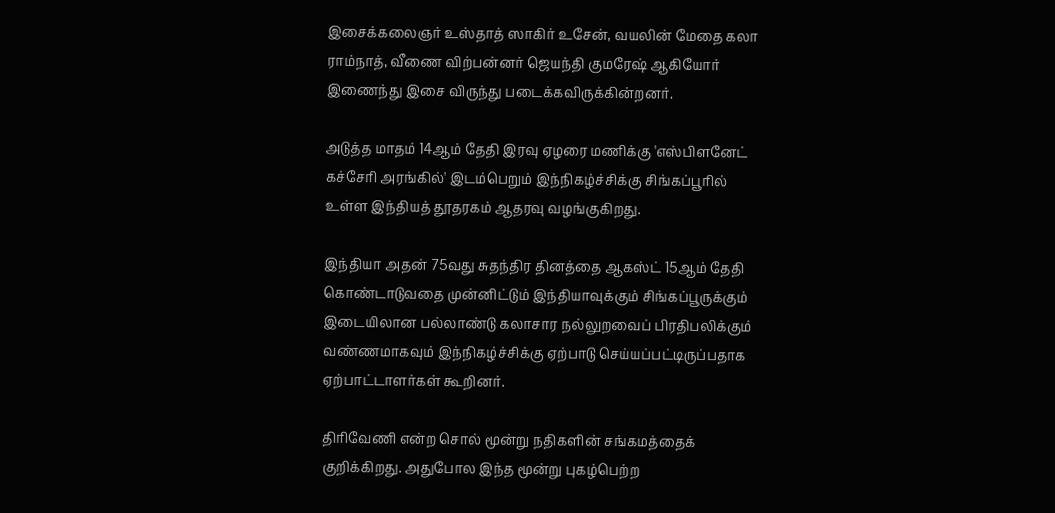இசைக்கலைஞர் உஸ்தாத் ஸாகிர் உசேன், வயலின் மேதை கலா ராம்நாத், வீணை விற்பன்னர் ஜெயந்தி குமரேஷ் ஆகியோர் இணைந்து இசை விருந்து படைக்கவிருக்கின்றனர்.

அடுத்த மாதம் 14ஆம் தேதி இரவு ஏழரை மணிக்கு 'எஸ்பிளனேட் கச்சேரி அரங்கில்' இடம்பெறும் இந்நிகழ்ச்சிக்கு சிங்கப்பூரில் உள்ள இந்தியத் தூதரகம் ஆதரவு வழங்குகிறது.

இந்தியா அதன் 75வது சுதந்திர தினத்தை ஆகஸ்ட் 15ஆம் தேதி கொண்டாடுவதை முன்னிட்டும் இந்தியாவுக்கும் சிங்கப்பூருக்கும் இடையிலான பல்லாண்டு கலாசார நல்லுறவைப் பிரதிபலிக்கும் வண்ணமாகவும் இந்நிகழ்ச்சிக்கு ஏற்பாடு செய்யப்பட்டிருப்பதாக ஏற்பாட்டாளர்கள் கூறினர்.

திரிவேணி என்ற சொல் மூன்று நதிகளின் சங்கமத்தைக் குறிக்கிறது. அதுபோல இந்த மூன்று புகழ்பெற்ற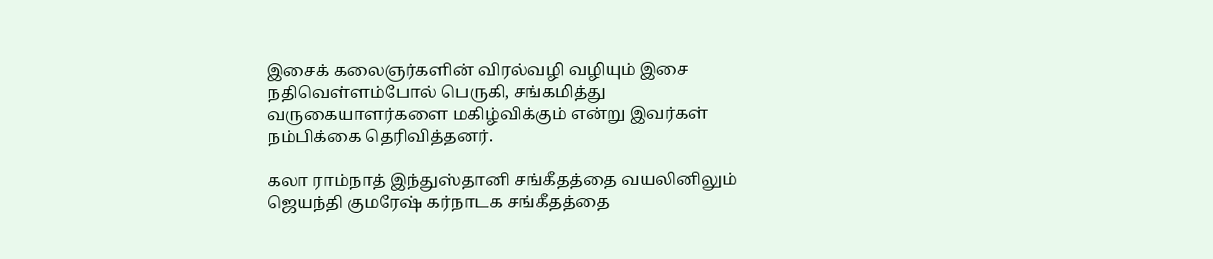இசைக் கலைஞர்களின் விரல்வழி வழியும் இசை நதிவெள்ளம்போல் பெருகி, சங்கமித்து வருகையாளர்களை மகிழ்விக்கும் என்று இவர்கள் நம்பிக்கை தெரிவித்தனர்.

கலா ராம்நாத் இந்துஸ்தானி சங்கீதத்தை வயலினிலும் ஜெயந்தி குமரேஷ் கர்நாடக சங்கீதத்தை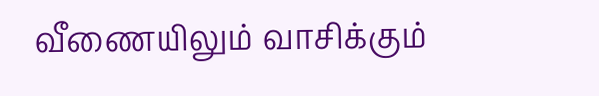வீணையிலும் வாசிக்கும்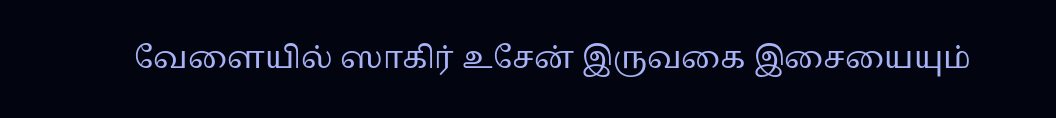வேளையில் ஸாகிர் உசேன் இருவகை இசையையும்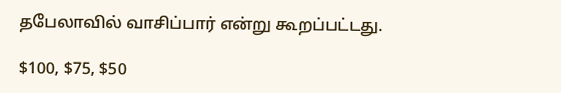தபேலாவில் வாசிப்பார் என்று கூறப்பட்டது.

$100, $75, $50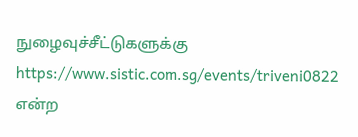நுழைவுச்சீட்டுகளுக்கு https://www.sistic.com.sg/events/triveni0822 என்ற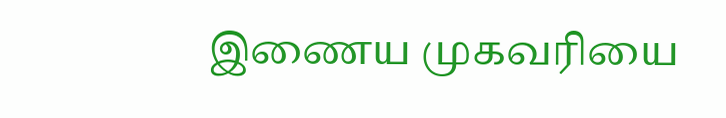இணைய முகவரியை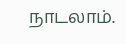நாடலாம்.